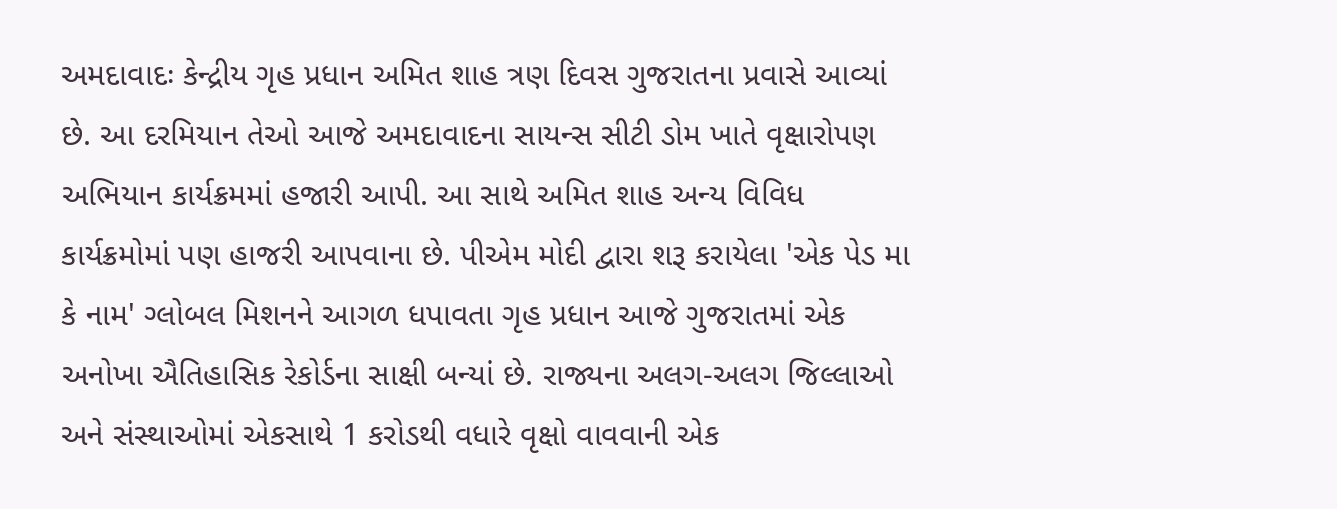અમદાવાદઃ કેન્દ્રીય ગૃહ પ્રધાન અમિત શાહ ત્રણ દિવસ ગુજરાતના પ્રવાસે આવ્યાં છે. આ દરમિયાન તેઓ આજે અમદાવાદના સાયન્સ સીટી ડોમ ખાતે વૃક્ષારોપણ અભિયાન કાર્યક્રમમાં હજારી આપી. આ સાથે અમિત શાહ અન્ય વિવિધ કાર્યક્રમોમાં પણ હાજરી આપવાના છે. પીએમ મોદી દ્વારા શરૂ કરાયેલા 'એક પેડ મા કે નામ' ગ્લોબલ મિશનને આગળ ધપાવતા ગૃહ પ્રધાન આજે ગુજરાતમાં એક અનોખા ઐતિહાસિક રેકોર્ડના સાક્ષી બન્યાં છે. રાજ્યના અલગ-અલગ જિલ્લાઓ અને સંસ્થાઓમાં એકસાથે 1 કરોડથી વધારે વૃક્ષો વાવવાની એક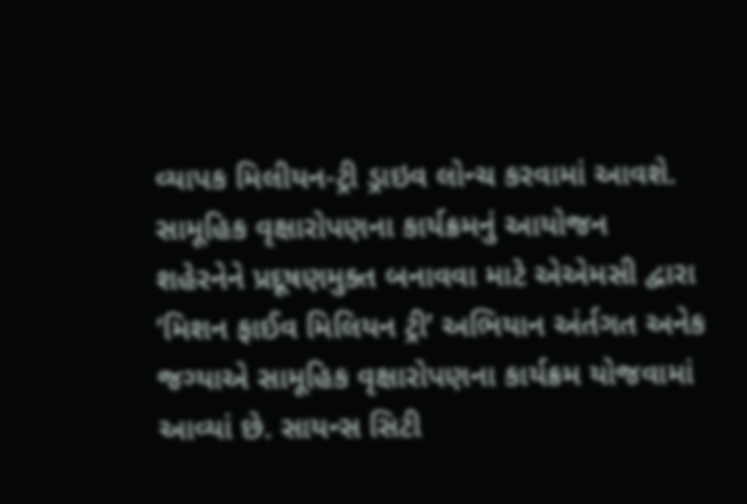વ્યાપક મિલીયન-ટ્રી ડ્રાઇવ લોન્ચ કરવામાં આવશે.
સામૂહિક વૃક્ષારોપણના કાર્યક્રમનું આયોજન
શહેરનેને પ્રદૂષણમુક્ત બનાવવા માટે એએમસી દ્વારા ‘મિશન ફાઈવ મિલિયન ટ્રી’ અભિયાન અંર્તગત અનેક જગ્યાએ સામૂહિક વૃક્ષારોપણના કાર્યક્રમ યોજવામાં આવ્યાં છે. સાયન્સ સિટી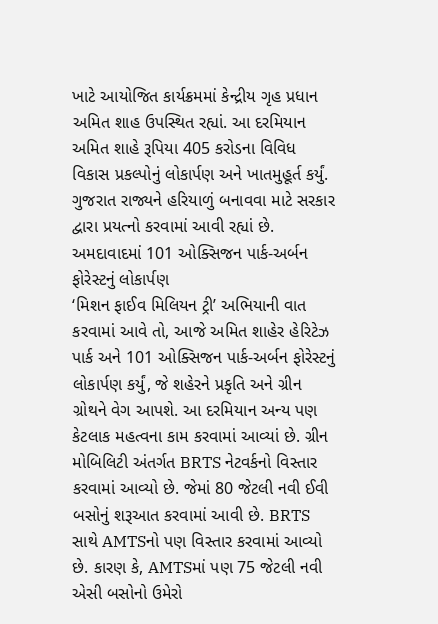ખાટે આયોજિત કાર્યક્રમમાં કેન્દ્રીય ગૃહ પ્રધાન અમિત શાહ ઉપસ્થિત રહ્યાં. આ દરમિયાન અમિત શાહે રૂપિયા 405 કરોડના વિવિધ વિકાસ પ્રકલ્પોનું લોકાર્પણ અને ખાતમુહૂર્ત કર્યું. ગુજરાત રાજ્યને હરિયાળું બનાવવા માટે સરકાર દ્વારા પ્રયત્નો કરવામાં આવી રહ્યાં છે.
અમદાવાદમાં 101 ઓક્સિજન પાર્ક-અર્બન ફોરેસ્ટનું લોકાર્પણ
‘મિશન ફાઈવ મિલિયન ટ્રી’ અભિયાની વાત કરવામાં આવે તો, આજે અમિત શાહેર હેરિટેઝ પાર્ક અને 101 ઓક્સિજન પાર્ક-અર્બન ફોરેસ્ટનું લોકાર્પણ કર્યું, જે શહેરને પ્રકૃતિ અને ગ્રીન ગ્રોથને વેગ આપશે. આ દરમિયાન અન્ય પણ કેટલાક મહત્વના કામ કરવામાં આવ્યાં છે. ગ્રીન મોબિલિટી અંતર્ગત BRTS નેટવર્કનો વિસ્તાર કરવામાં આવ્યો છે. જેમાં 80 જેટલી નવી ઈવી બસોનું શરૂઆત કરવામાં આવી છે. BRTS સાથે AMTSનો પણ વિસ્તાર કરવામાં આવ્યો છે. કારણ કે, AMTSમાં પણ 75 જેટલી નવી એસી બસોનો ઉમેરો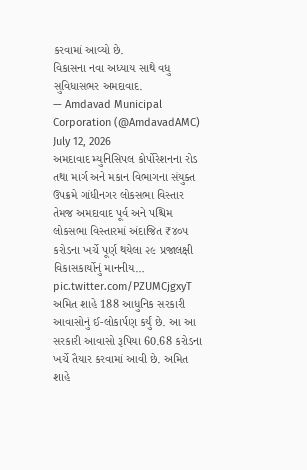કરવામાં આવ્યો છે.
વિકાસના નવા અધ્યાય સાથે વધુ સુવિધાસભર અમદાવાદ.
— Amdavad Municipal Corporation (@AmdavadAMC) July 12, 2026
અમદાવાદ મ્યુનિસિપલ કોર્પોરેશનના રોડ તથા માર્ગ અને મકાન વિભાગના સંયુક્ત ઉપક્રમે ગાંધીનગર લોકસભા વિસ્તાર તેમજ અમદાવાદ પૂર્વ અને પશ્ચિમ લોકસભા વિસ્તારમાં અંદાજિત ₹૪૦૫ કરોડના ખર્ચે પૂર્ણ થયેલા ૨૯ પ્રજાલક્ષી વિકાસકાર્યોનું માનનીય… pic.twitter.com/PZUMCjgxyT
અમિત શાહે 188 આધુનિક સરકારી આવાસોનું ઈ-લોકાર્પણ કર્યું છે. આ આ સરકારી આવાસો રૂપિયા 60.68 કરોડના ખર્ચે તૈયાર કરવામાં આવી છે. અમિત શાહે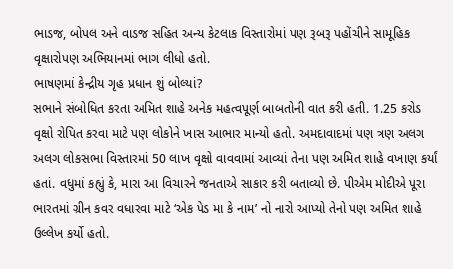ભાડજ, બોપલ અને વાડજ સહિત અન્ય કેટલાક વિસ્તારોમાં પણ રૂબરૂ પહોંચીને સામૂહિક વૃક્ષારોપણ અભિયાનમાં ભાગ લીધો હતો.
ભાષણમાં કેન્દ્રીય ગૃહ પ્રધાન શું બોલ્યાં?
સભાને સંબોધિત કરતા અમિત શાહે અનેક મહત્વપૂર્ણ બાબતોની વાત કરી હતી. 1.25 કરોડ વૃક્ષો રોપિત કરવા માટે પણ લોકોને ખાસ આભાર માન્યો હતો. અમદાવાદમાં પણ ત્રણ અલગ અલગ લોકસભા વિસ્તારમાં 50 લાખ વૃક્ષો વાવવામાં આવ્યાં તેના પણ અમિત શાહે વખાણ કર્યાં હતાં. વધુમાં કહ્યું કે, મારા આ વિચારને જનતાએ સાકાર કરી બતાવ્યો છે. પીએમ મોદીએ પૂરા ભારતમાં ગ્રીન કવર વધારવા માટે ‘એક પેડ મા કે નામ’ નો નારો આપ્યો તેનો પણ અમિત શાહે ઉલ્લેખ કર્યો હતો.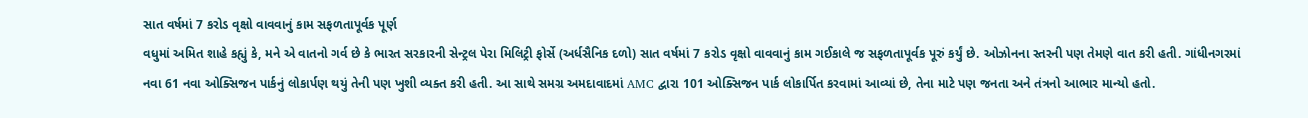સાત વર્ષમાં 7 કરોડ વૃક્ષો વાવવાનું કામ સફળતાપૂર્વક પૂર્ણ
વધુમાં અમિત શાહે કહ્યું કે, મને એ વાતનો ગર્વ છે કે ભારત સરકારની સેન્ટ્રલ પેરા મિલિટ્રી ફોર્સે (અર્ધસૈનિક દળો) સાત વર્ષમાં 7 કરોડ વૃક્ષો વાવવાનું કામ ગઈકાલે જ સફળતાપૂર્વક પૂરું કર્યું છે. ઓઝોનના સ્તરની પણ તેમણે વાત કરી હતી. ગાંધીનગરમાં નવા 61 નવા ઓક્સિજન પાર્કનું લોકાર્પણ થયું તેની પણ ખુશી વ્યક્ત કરી હતી. આ સાથે સમગ્ર અમદાવાદમાં AMC દ્વારા 101 ઓક્સિજન પાર્ક લોકાર્પિત કરવામાં આવ્યાં છે, તેના માટે પણ જનતા અને તંત્રનો આભાર માન્યો હતો.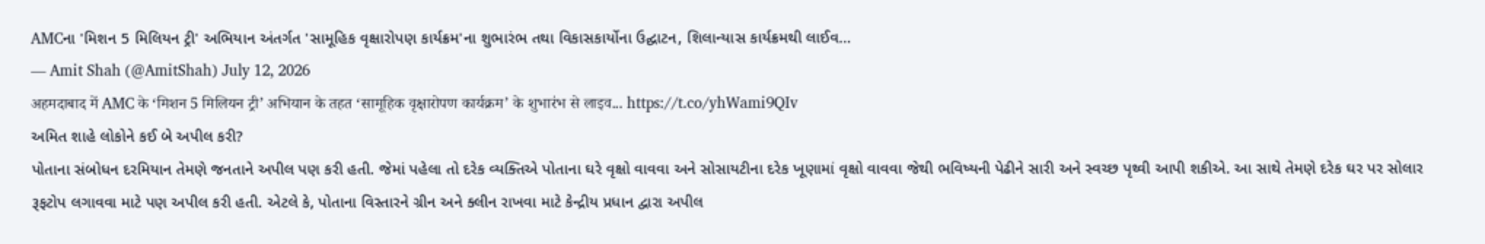AMCના 'મિશન 5 મિલિયન ટ્રી' અભિયાન અંતર્ગત 'સામૂહિક વૃક્ષારોપણ કાર્યક્રમ'ના શુભારંભ તથા વિકાસકાર્યોના ઉદ્ઘાટન, શિલાન્યાસ કાર્યક્રમથી લાઈવ...
— Amit Shah (@AmitShah) July 12, 2026
अहमदाबाद में AMC के ‘मिशन 5 मिलियन ट्री’ अभियान के तहत ‘सामूहिक वृक्षारोपण कार्यक्रम’ के शुभारंभ से लाइव... https://t.co/yhWami9QIv
અમિત શાહે લોકોને કઈ બે અપીલ કરી?
પોતાના સંબોધન દરમિયાન તેમણે જનતાને અપીલ પણ કરી હતી. જેમાં પહેલા તો દરેક વ્યક્તિએ પોતાના ઘરે વૃક્ષો વાવવા અને સોસાયટીના દરેક ખૂણામાં વૃક્ષો વાવવા જેથી ભવિષ્યની પેઢીને સારી અને સ્વચ્છ પૃથ્વી આપી શકીએ. આ સાથે તેમણે દરેક ઘર પર સોલાર રૂફટોપ લગાવવા માટે પણ અપીલ કરી હતી. એટલે કે, પોતાના વિસ્તારને ગ્રીન અને ક્લીન રાખવા માટે કેન્દ્રીય પ્રધાન દ્વારા અપીલ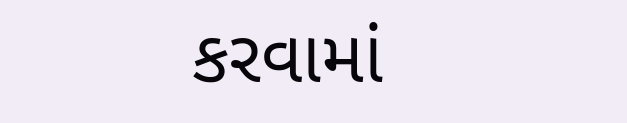કરવામાં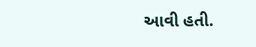આવી હતી.